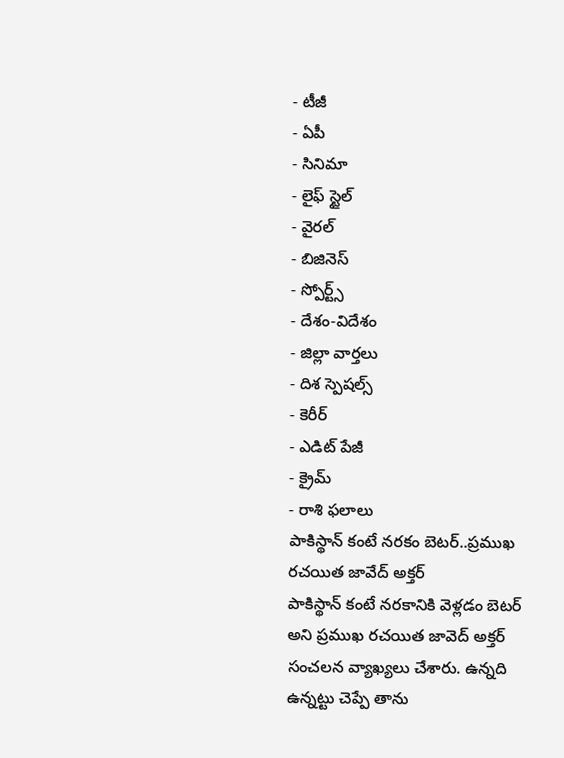- టీజీ
- ఏపీ
- సినిమా
- లైఫ్ స్టైల్
- వైరల్
- బిజినెస్
- స్పోర్ట్స్
- దేశం-విదేశం
- జిల్లా వార్తలు
- దిశ స్పెషల్స్
- కెరీర్
- ఎడిట్ పేజీ
- క్రైమ్
- రాశి ఫలాలు
పాకిస్థాన్ కంటే నరకం బెటర్..ప్రముఖ రచయిత జావేద్ అక్తర్
పాకిస్థాన్ కంటే నరకానికి వెళ్లడం బెటర్ అని ప్రముఖ రచయిత జావెద్ అక్తర్ సంచలన వ్యాఖ్యలు చేశారు. ఉన్నది ఉన్నట్టు చెప్పే తాను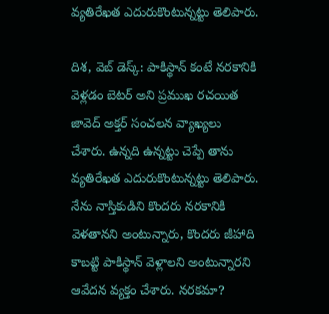వ్యతిరేఖత ఎదురుకొంటున్నట్టు తెలిపారు.

దిశ, వెబ్ డెస్క్: పాకిస్థాన్ కంటే నరకానికి వెళ్లడం బెటర్ అని ప్రముఖ రచయిత జావెద్ అక్తర్ సంచలన వ్యాఖ్యలు చేశారు. ఉన్నది ఉన్నట్టు చెప్పే తాను వ్యతిరేఖత ఎదురుకొంటున్నట్టు తెలిపారు. నేను నాస్తికుడిని కొందరు నరకానికి వెళతానని అంటున్నారు, కొందరు జీహాది కాబట్టి పాకిస్థాన్ వెళ్లాలని అంటున్నారని ఆవేదన వ్యక్తం చేశారు. నరకమా?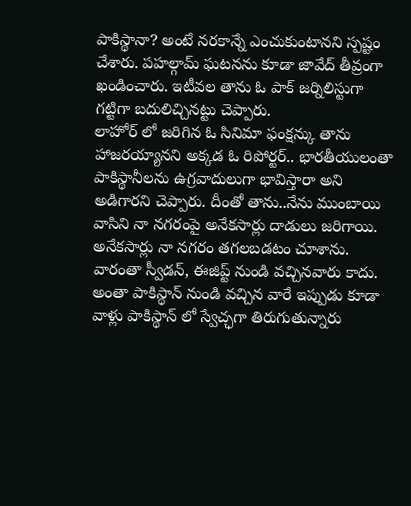పాకిస్థానా? అంటే నరకాన్నే ఎంచుకుంటానని స్పష్టం చేశారు. పహల్గామ్ ఘటనను కూడా జావేద్ తీవ్రంగా ఖండించారు. ఇటీవల తాను ఓ పాక్ జర్నిలిస్టుగా గట్టిగా బదులిచ్చినట్టు చెప్పారు.
లాహోర్ లో జరిగిన ఓ సినిమా ఫంక్షన్కు తాను హాజరయ్యానని అక్కడ ఓ రిపోర్టర్.. భారతీయులంతా పాకిస్థానీలను ఉగ్రవాదులుగా భావిస్తారా అని అడిగారని చెప్పారు. దీంతో తాను..నేను ముంబాయి వాసిని నా నగరంపై అనేకసార్లు దాడులు జరిగాయి. అనేకసార్లు నా నగరం తగలబడటం చూశాను. వారంతా స్వీడన్, ఈజిప్ట్ నుండి వచ్చినవారు కాదు. అంతా పాకిస్థాన్ నుండి వచ్చిన వారే ఇప్పుడు కూడా వాళ్లు పాకిస్థాన్ లో స్వేచ్ఛగా తిరుగుతున్నారు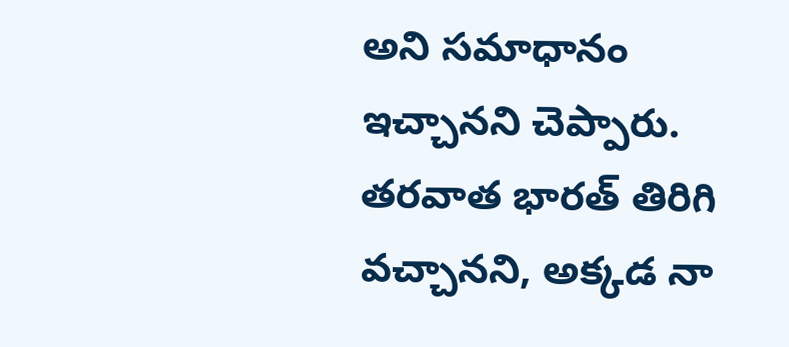అని సమాధానం ఇచ్చానని చెప్పారు. తరవాత భారత్ తిరిగి వచ్చానని, అక్కడ నా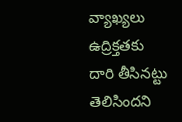వ్యాఖ్యలు ఉద్రిక్తతకు దారి తీసినట్టు తెలిసిందని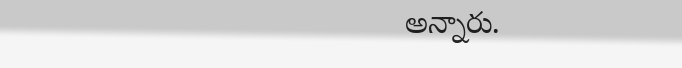అన్నారు.